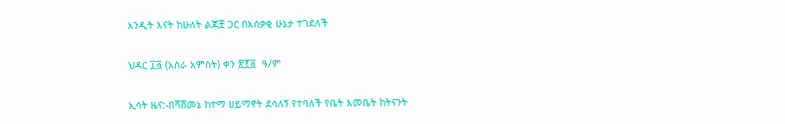አንዲት እናት ከሁለት ልጆቿ ጋር በአሰቃቂ ሁኔታ ተገደለች

ህዳር ፲፭ (አስራ አምስት) ቀን ፳፻፭  ዓ/ም

ኢሳት ዜና:-በሻሸመኔ ከተማ ሀይማኖት ደሳለኝ የተባለች የቤት እመቤት ከትናንት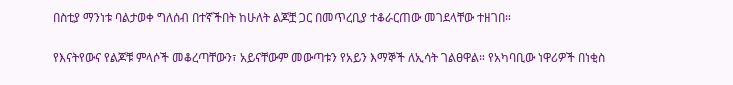በስቲያ ማንነቱ ባልታወቀ ግለሰብ በተኛችበት ከሁለት ልጆቿ ጋር በመጥረቢያ ተቆራርጠው መገደላቸው ተዘገበ።

የእናትየውና የልጆቹ ምላሶች መቆረጣቸውን፣ አይናቸውም መውጣቱን የአይን እማኞች ለኢሳት ገልፀዋል። የአካባቢው ነዋሪዎች በነቂስ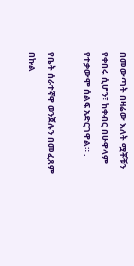በመውጣት በዛሬው እለት ሟቾቹን የቀበሩ ሲሆን፣ ከቀብር በሁዋላም የተቃውሞ ሰልፍ አድርገዋል። .

የቤት ሰራተኛዋ ወንጀሉን በመፈጸም በኩል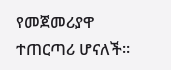የመጀመሪያዋ ተጠርጣሪ ሆናለች።